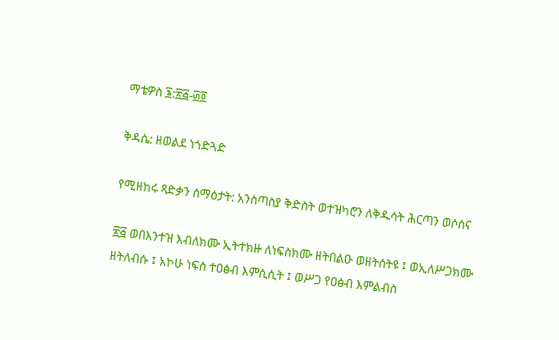ማቴዎስ ፮:፳፭-፴፬

ቅዳሴ: ዘወልደ ነጎድጓድ

የሚዘከሩ ጻድቃን ሰማዕታት: አንስጣስያ ቅድስት ወተዝካሮን ለቅዱሳት ሕርጣን ወሶስና

፳፭ ወበእንተዝ እብለክሙ ኢትተክዙ ለነፍስክሙ ዘትበልዑ ወዘትሰትዩ ፤ ወኢለሥጋክሙ ዘትለብሱ ፤ አኮሁ ነፍስ ተዐፅብ እምሲሲት ፤ ወሥጋ የዐፅብ እምልብስ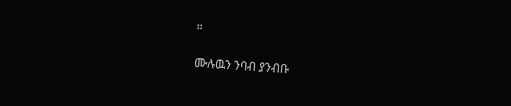።

ሙሉዉን ንባብ ያንብቡ